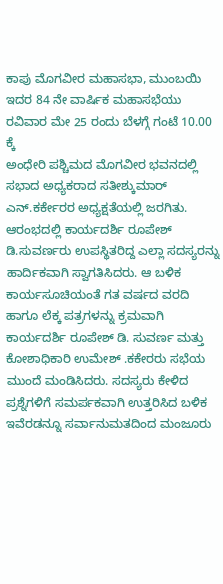ಕಾಪು ಮೊಗವೀರ ಮಹಾಸಭಾ, ಮುಂಬಯಿ ಇದರ 84 ನೇ ವಾರ್ಷಿಕ ಮಹಾಸಭೆಯು ರವಿವಾರ ಮೇ 25 ರಂದು ಬೆಳಗ್ಗೆ ಗಂಟೆ 10.00 ಕ್ಕೆ
ಅಂಧೇರಿ ಪಶ್ಚಿಮದ ಮೊಗವೀರ ಭವನದಲ್ಲಿ ಸಭಾದ ಅಧ್ಯಕರಾದ ಸತೀಶ್ಕುಮಾರ್ ಎನ್.ಕರ್ಕೇರರ ಅಧ್ಯಕ್ಷತೆಯಲ್ಲಿ ಜರಗಿತು.
ಆರಂಭದಲ್ಲಿ ಕಾರ್ಯದರ್ಶಿ ರೂಪೇಶ್ ಡಿ.ಸುವರ್ಣರು ಉಪಸ್ಥಿತರಿದ್ದ ಎಲ್ಲಾ ಸದಸ್ಯರನ್ನು ಹಾರ್ದಿಕವಾಗಿ ಸ್ವಾಗತಿಸಿದರು. ಆ ಬಳಿಕ ಕಾರ್ಯಸೂಚಿಯಂತೆ ಗತ ವರ್ಷದ ವರದಿ ಹಾಗೂ ಲೆಕ್ಕ ಪತ್ರಗಳನ್ನು ಕ್ರಮವಾಗಿ ಕಾರ್ಯದರ್ಶಿ ರೂಪೇಶ್ ಡಿ. ಸುವರ್ಣ ಮತ್ತು ಕೋಶಾಧಿಕಾರಿ ಉಮೇಶ್ .ಕಕೇರರು ಸಭೆಯ ಮುಂದೆ ಮಂಡಿಸಿದರು. ಸದಸ್ಯರು ಕೇಳಿದ ಪ್ರಶ್ನೆಗಳಿಗೆ ಸಮರ್ಪಕವಾಗಿ ಉತ್ತರಿಸಿದ ಬಳಿಕ ಇವೆರಡನ್ನೂ ಸರ್ವಾನುಮತದಿಂದ ಮಂಜೂರು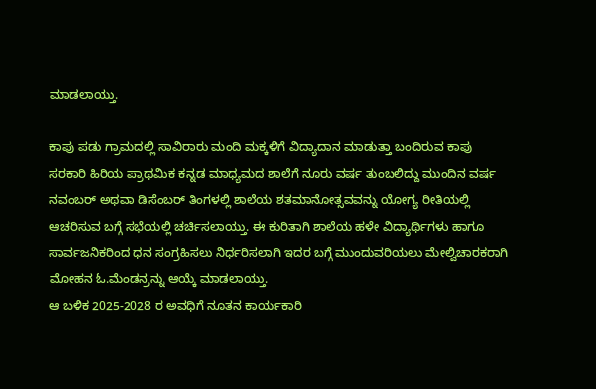ಮಾಡಲಾಯ್ತು.

ಕಾಪು ಪಡು ಗ್ರಾಮದಲ್ಲಿ ಸಾವಿರಾರು ಮಂದಿ ಮಕ್ಕಳಿಗೆ ವಿದ್ಯಾದಾನ ಮಾಡುತ್ತಾ ಬಂದಿರುವ ಕಾಪು ಸರಕಾರಿ ಹಿರಿಯ ಪ್ರಾಥಮಿಕ ಕನ್ನಡ ಮಾಧ್ಯಮದ ಶಾಲೆಗೆ ನೂರು ವರ್ಷ ತುಂಬಲಿದ್ದು ಮುಂದಿನ ವರ್ಷ ನವಂಬರ್ ಅಥವಾ ಡಿಸೆಂಬರ್ ತಿಂಗಳಲ್ಲಿ ಶಾಲೆಯ ಶತಮಾನೋತ್ಸವವನ್ನು ಯೋಗ್ಯ ರೀತಿಯಲ್ಲಿ ಆಚರಿಸುವ ಬಗ್ಗೆ ಸಭೆಯಲ್ಲಿ ಚರ್ಚಿಸಲಾಯ್ತು. ಈ ಕುರಿತಾಗಿ ಶಾಲೆಯ ಹಳೇ ವಿದ್ಯಾರ್ಥಿಗಳು ಹಾಗೂ ಸಾರ್ವಜನಿಕರಿಂದ ಧನ ಸಂಗ್ರಹಿಸಲು ನಿರ್ಧರಿಸಲಾಗಿ ಇದರ ಬಗ್ಗೆ ಮುಂದುವರಿಯಲು ಮೇಲ್ವಿಚಾರಕರಾಗಿ ಮೋಹನ ಓ.ಮೆಂಡನ್ರನ್ನು ಆಯ್ಕೆ ಮಾಡಲಾಯ್ತು.
ಆ ಬಳಿಕ 2025-2028 ರ ಅವಧಿಗೆ ನೂತನ ಕಾರ್ಯಕಾರಿ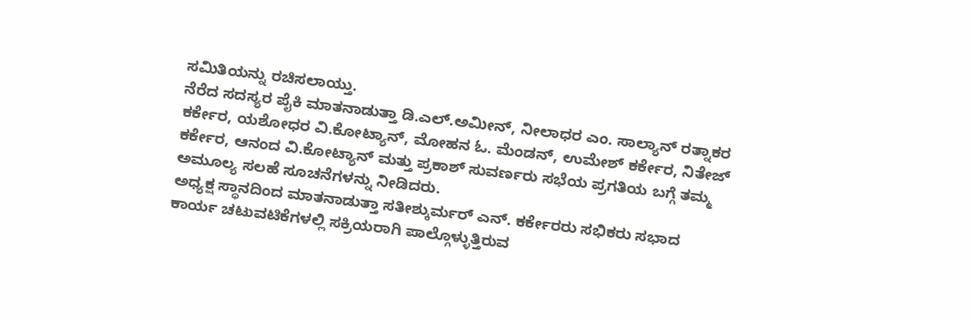ಸಮಿತಿಯನ್ನು ರಚಿಸಲಾಯ್ತು.
ನೆರೆದ ಸದಸ್ಯರ ಪೈಕಿ ಮಾತನಾಡುತ್ತಾ ಡಿ.ಎಲ್.ಅಮೀನ್, ನೀಲಾಧರ ಎಂ. ಸಾಲ್ಯಾನ್ ರತ್ನಾಕರ ಕರ್ಕೇರ, ಯಶೋಧರ ವಿ.ಕೋಟ್ಯಾನ್, ಮೋಹನ ಓ. ಮೆಂಡನ್, ಉಮೇಶ್ ಕರ್ಕೇರ, ನಿತೇಜ್ ಕರ್ಕೇರ, ಆನಂದ ವಿ.ಕೋಟ್ಯಾನ್ ಮತ್ತು ಪ್ರಕಾಶ್ ಸುವರ್ಣರು ಸಭೆಯ ಪ್ರಗತಿಯ ಬಗ್ಗೆ ತಮ್ಮ ಅಮೂಲ್ಯ ಸಲಹೆ ಸೂಚನೆಗಳನ್ನು ನೀಡಿದರು.
ಅಧ್ಯಕ್ಷ ಸ್ಥಾನದಿಂದ ಮಾತನಾಡುತ್ತಾ ಸತೀಶ್ಕುರ್ಮರ್ ಎನ್. ಕರ್ಕೇರರು ಸಭಿಕರು ಸಭಾದ ಕಾರ್ಯ ಚಟುವಟಿಕೆಗಳಲ್ಲಿ ಸಕ್ರಿಯರಾಗಿ ಪಾಲ್ಗೊಳ್ಳುತ್ತಿರುವ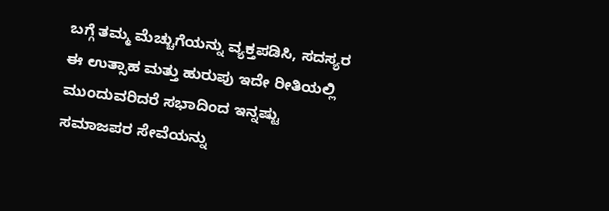ಬಗ್ಗೆ ತಮ್ಮ ಮೆಚ್ಚುಗೆಯನ್ನು ವ್ಯಕ್ತಪಡಿಸಿ, ಸದಸ್ಯರ ಈ ಉತ್ಸಾಹ ಮತ್ತು ಹುರುಪು ಇದೇ ರೀತಿಯಲ್ಲಿ ಮುಂದುವರಿದರೆ ಸಭಾದಿಂದ ಇನ್ನಷ್ಟು ಸಮಾಜಪರ ಸೇವೆಯನ್ನು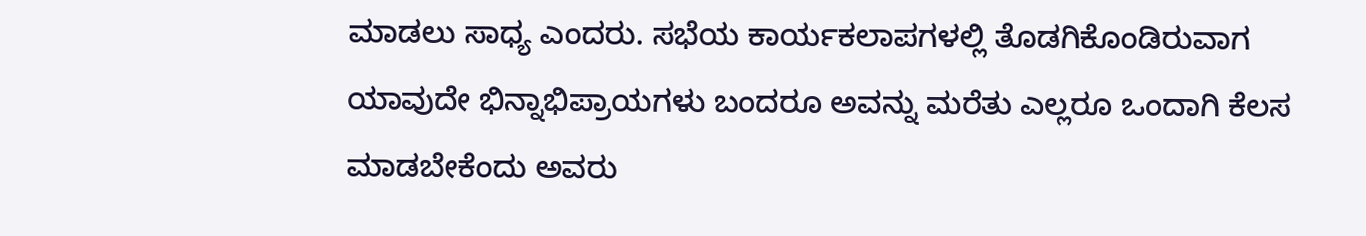ಮಾಡಲು ಸಾಧ್ಯ ಎಂದರು. ಸಭೆಯ ಕಾರ್ಯಕಲಾಪಗಳಲ್ಲಿ ತೊಡಗಿಕೊಂಡಿರುವಾಗ ಯಾವುದೇ ಭಿನ್ನಾಭಿಪ್ರಾಯಗಳು ಬಂದರೂ ಅವನ್ನು ಮರೆತು ಎಲ್ಲರೂ ಒಂದಾಗಿ ಕೆಲಸ ಮಾಡಬೇಕೆಂದು ಅವರು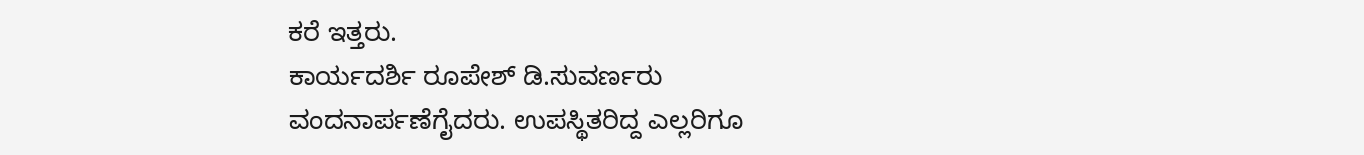ಕರೆ ಇತ್ತರು.
ಕಾರ್ಯದರ್ಶಿ ರೂಪೇಶ್ ಡಿ.ಸುವರ್ಣರು ವಂದನಾರ್ಪಣೆಗೈದರು. ಉಪಸ್ಥಿತರಿದ್ದ ಎಲ್ಲರಿಗೂ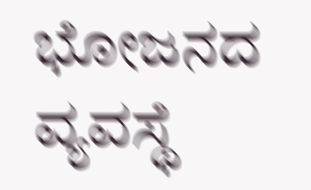ಭೋಜನದ ವ್ಯವಸ್ಥೆ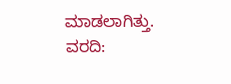ಮಾಡಲಾಗಿತ್ತು.
ವರದಿ: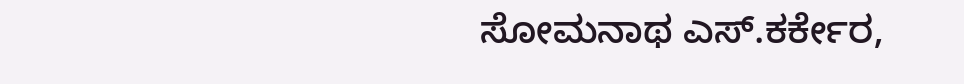ಸೋಮನಾಥ ಎಸ್.ಕರ್ಕೇರ,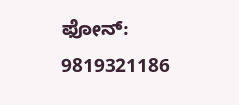ಫೋನ್: 9819321186